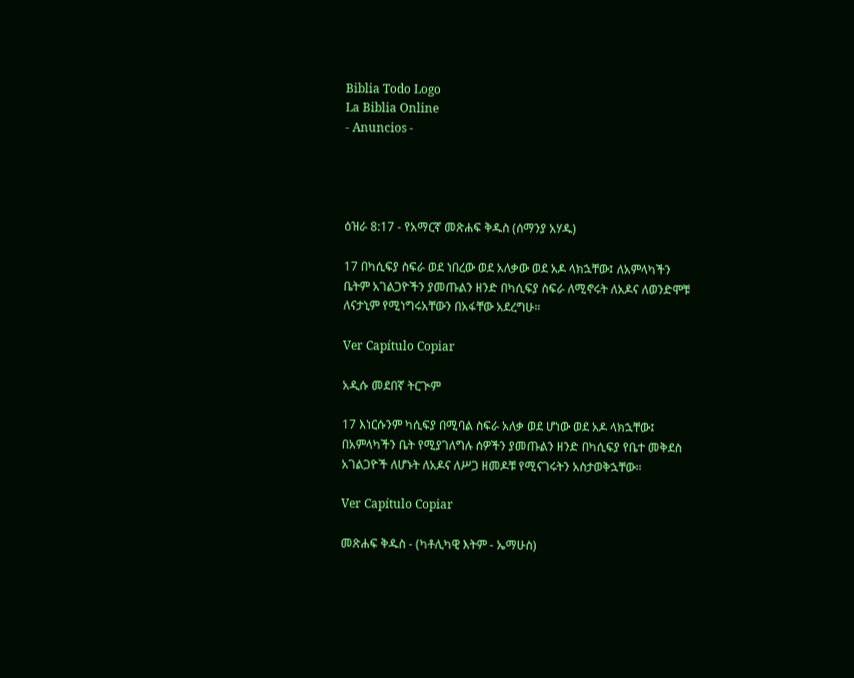Biblia Todo Logo
La Biblia Online
- Anuncios -




ዕዝራ 8:17 - የአማርኛ መጽሐፍ ቅዱስ (ሰማንያ አሃዱ)

17 በካሲፍያ ስፍራ ወደ ነበረው ወደ አለቃው ወደ አዶ ላክኋቸው፤ ለአምላካችን ቤትም አገልጋዮችን ያመጡልን ዘንድ በካሲፍያ ስፍራ ለሚኖሩት ለአዶና ለወንድሞቹ ለናታኒም የሚነግሩአቸውን በአፋቸው አደረግሁ።

Ver Capítulo Copiar

አዲሱ መደበኛ ትርጒም

17 እነርሱንም ካሲፍያ በሚባል ስፍራ አለቃ ወደ ሆነው ወደ አዶ ላክኋቸው፤ በአምላካችን ቤት የሚያገለግሉ ሰዎችን ያመጡልን ዘንድ በካሲፍያ የቤተ መቅደስ አገልጋዮች ለሆኑት ለአዶና ለሥጋ ዘመዶቹ የሚናገሩትን አስታወቅኋቸው።

Ver Capítulo Copiar

መጽሐፍ ቅዱስ - (ካቶሊካዊ እትም - ኤማሁስ)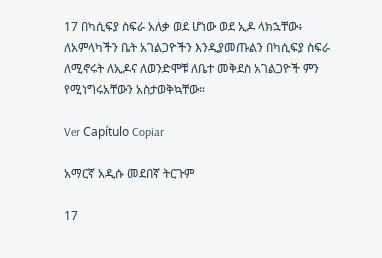17 በካሲፍያ ስፍራ አለቃ ወደ ሆነው ወደ ኢዶ ላክኋቸው፥ ለአምላካችን ቤት አገልጋዮችን እንዲያመጡልን በካሲፍያ ስፍራ ለሚኖሩት ለኢዶና ለወንድሞቹ ለቤተ መቅደስ አገልጋዮች ምን የሚነግሩአቸውን አስታወቅኳቸው።

Ver Capítulo Copiar

አማርኛ አዲሱ መደበኛ ትርጉም

17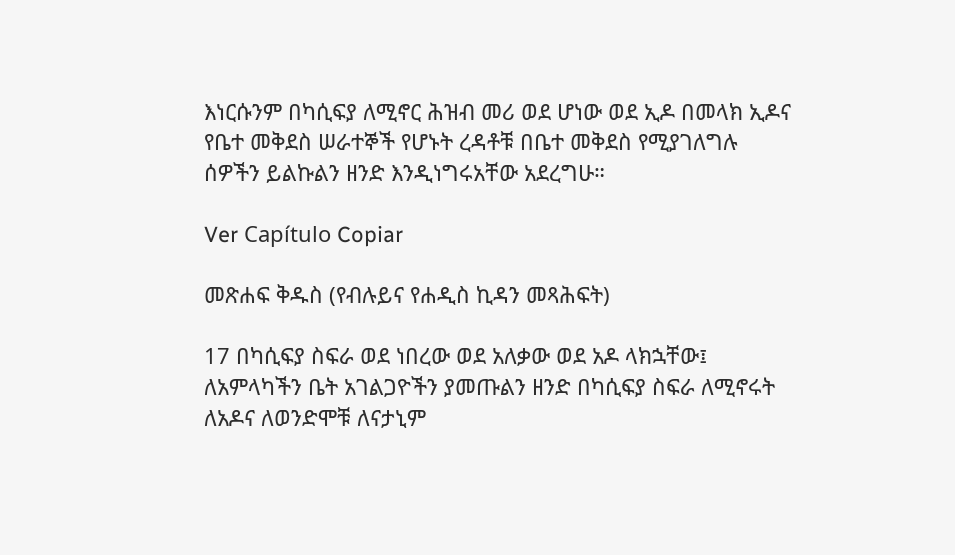እነርሱንም በካሲፍያ ለሚኖር ሕዝብ መሪ ወደ ሆነው ወደ ኢዶ በመላክ ኢዶና የቤተ መቅደስ ሠራተኞች የሆኑት ረዳቶቹ በቤተ መቅደስ የሚያገለግሉ ሰዎችን ይልኩልን ዘንድ እንዲነግሩአቸው አደረግሁ።

Ver Capítulo Copiar

መጽሐፍ ቅዱስ (የብሉይና የሐዲስ ኪዳን መጻሕፍት)

17 በካሲፍያ ስፍራ ወደ ነበረው ወደ አለቃው ወደ አዶ ላክኋቸው፤ ለአምላካችን ቤት አገልጋዮችን ያመጡልን ዘንድ በካሲፍያ ስፍራ ለሚኖሩት ለአዶና ለወንድሞቹ ለናታኒም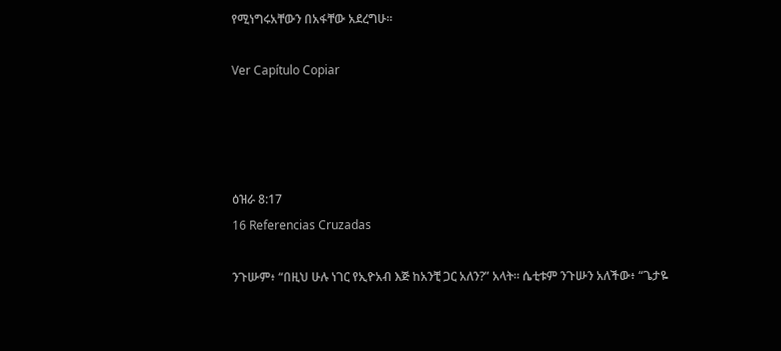የሚነግሩአቸውን በአፋቸው አደረግሁ።

Ver Capítulo Copiar




ዕዝራ 8:17
16 Referencias Cruzadas

ንጉሡም፥ “በዚህ ሁሉ ነገር የኢዮአብ እጅ ከአንቺ ጋር አለን?” አላት። ሴቲቱም ንጉሡን አለችው፥ “ጌታዬ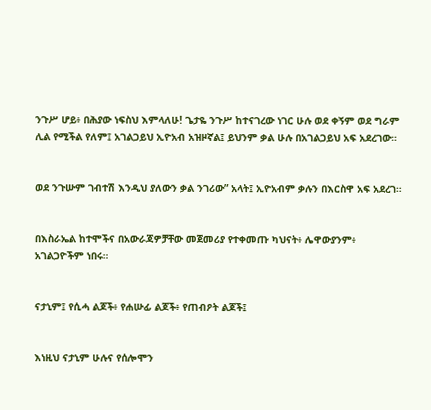ንጉሥ ሆይ፥ በሕያው ነፍስህ እምላለሁ! ጌታዬ ንጉሥ ከተናገረው ነገር ሁሉ ወደ ቀኝም ወደ ግራም ሊል የሚችል የለም፤ አገልጋይህ ኢዮአብ አዝዞኛል፤ ይህንም ቃል ሁሉ በአገልጋይህ አፍ አደረገው።


ወደ ንጉሡም ገብተሽ እንዲህ ያለውን ቃል ንገሪው” አላት፤ ኢዮአብም ቃሉን በእርስዋ አፍ አደረገ።


በእስራኤል ከተሞችና በአውራጃዎቻቸው መጀመሪያ የተቀመጡ ካህናት፥ ሌዋውያንም፥ አገልጋዮችም ነበሩ።


ናታኒም፤ የሲሓ ልጆች፥ የሐሡፊ ልጆች፥ የጠብዖት ልጆች፤


እነዚህ ናታኒም ሁሉና የሰሎሞን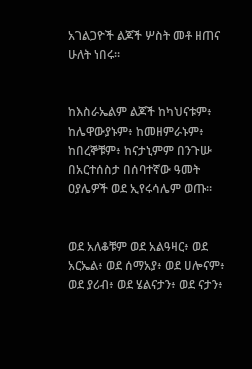አገልጋዮች ልጆች ሦስት መቶ ዘጠና ሁለት ነበሩ።


ከእስራኤልም ልጆች ከካህናቱም፥ ከሌዋውያኑም፥ ከመዘምራኑም፥ ከበረኞቹም፥ ከናታኒምም በንጉሡ በአርተሰስታ በሰባተኛው ዓመት ዐያሌዎች ወደ ኢየሩሳሌም ወጡ።


ወደ አለቆቹም ወደ አልዓዛር፥ ወደ አርኤል፥ ወደ ሰማአያ፥ ወደ ሀሎናም፥ ወደ ያሪብ፥ ወደ ሄልናታን፥ ወደ ናታን፥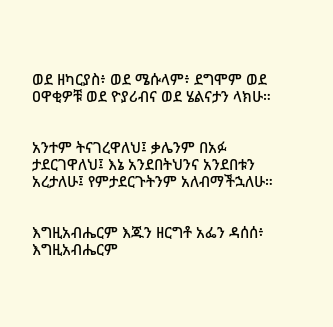ወደ ዘካርያስ፥ ወደ ሜሱላም፥ ደግሞም ወደ ዐዋቂዎቹ ወደ ዮያሪብና ወደ ሄልናታን ላክሁ።


አንተም ትናገረዋለህ፤ ቃሌንም በአፉ ታደርገዋለህ፤ እኔ አንደበትህንና አንደበቱን አረታለሁ፤ የምታደርጉትንም አለብማችኋለሁ።


እግዚአብሔርም እጁን ዘርግቶ አፌን ዳሰሰ፥ እግዚአብሔርም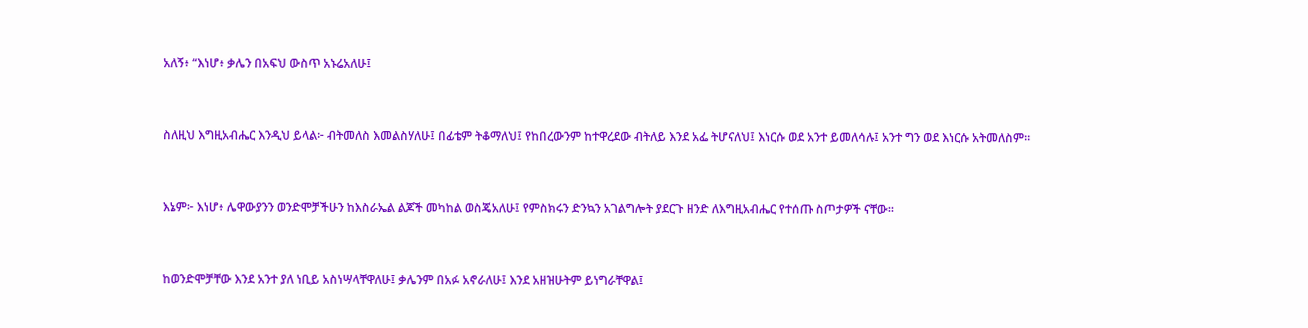አለኝ፥ “እነሆ፥ ቃሌን በአፍህ ውስጥ አኑሬአለሁ፤


ስለዚህ እግዚአብሔር እንዲህ ይላል፦ ብትመለስ እመልስሃለሁ፤ በፊቴም ትቆማለህ፤ የከበረውንም ከተዋረደው ብትለይ እንደ አፌ ትሆናለህ፤ እነርሱ ወደ አንተ ይመለሳሉ፤ አንተ ግን ወደ እነርሱ አትመለስም።


እኔም፦ እነሆ፥ ሌዋውያንን ወንድሞቻችሁን ከእስራኤል ልጆች መካከል ወስጄአለሁ፤ የምስክሩን ድንኳን አገልግሎት ያደርጉ ዘንድ ለእግዚአብሔር የተሰጡ ስጦታዎች ናቸው።


ከወንድሞቻቸው እንደ አንተ ያለ ነቢይ አስነሣላቸዋለሁ፤ ቃሌንም በአፉ አኖራለሁ፤ እንደ አዘዝሁትም ይነግራቸዋል፤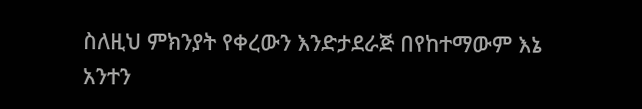ስለዚህ ምክንያት የቀረውን እንድታደራጅ በየከተማውም እኔ አንተን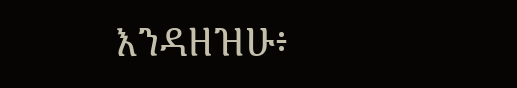እንዳዘዝሁ፥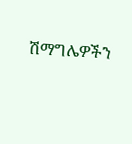ሽማግሌዎችን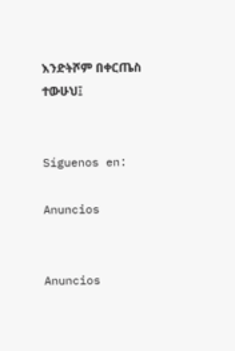እንድትሾም በቀርጤስ ተውሁህ፤


Síguenos en:

Anuncios


Anuncios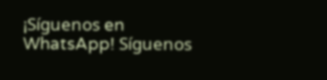¡Síguenos en WhatsApp! Síguenos